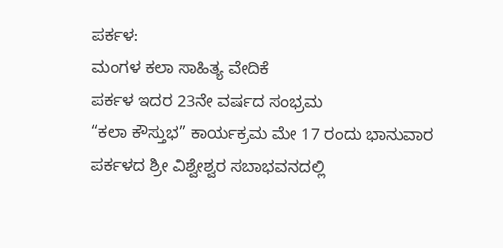ಪರ್ಕಳ:
ಮಂಗಳ ಕಲಾ ಸಾಹಿತ್ಯ ವೇದಿಕೆ
ಪರ್ಕಳ ಇದರ 23ನೇ ವರ್ಷದ ಸಂಭ್ರಮ
“ಕಲಾ ಕೌಸ್ತುಭ” ಕಾರ್ಯಕ್ರಮ ಮೇ 17 ರಂದು ಭಾನುವಾರ
ಪರ್ಕಳದ ಶ್ರೀ ವಿಶ್ವೇಶ್ವರ ಸಬಾಭವನದಲ್ಲಿ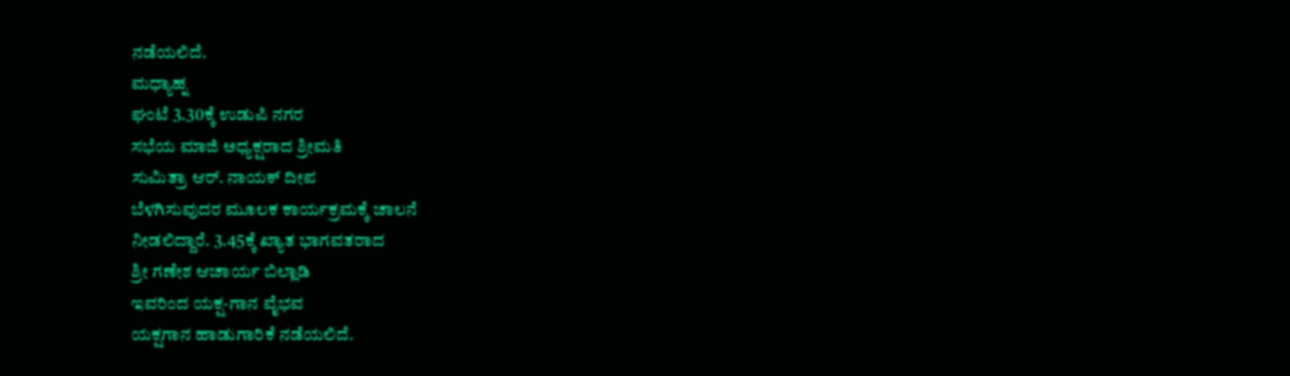ನಡೆಯಲಿದೆ.
ಮಧ್ಯಾಹ್ನ
ಘಂಟೆ 3.30ಕ್ಕೆ ಉಡುಪಿ ನಗರ
ಸಭೆಯ ಮಾಜಿ ಅಧ್ಯಕ್ಷರಾದ ಶ್ರೀಮತಿ
ಸುಮಿತ್ರಾ ಆರ್. ನಾಯಕ್ ದೀಪ
ಬೆಳಗಿಸುವುದರ ಮೂಲಕ ಕಾರ್ಯಕ್ರಮಕ್ಕೆ ಚಾಲನೆ
ನೀಡಲಿದ್ದಾರೆ. 3.45ಕ್ಕೆ ಖ್ಯಾತ ಭಾಗವತರಾದ
ಶ್ರೀ ಗಣೇಶ ಆಚಾರ್ಯ ಬಿಲ್ಲಾಡಿ
ಇವರಿಂದ ಯಕ್ಷ-ಗಾನ ವೈಭವ
ಯಕ್ಷಗಾನ ಹಾಡುಗಾರಿಕೆ ನಡೆಯಲಿದೆ.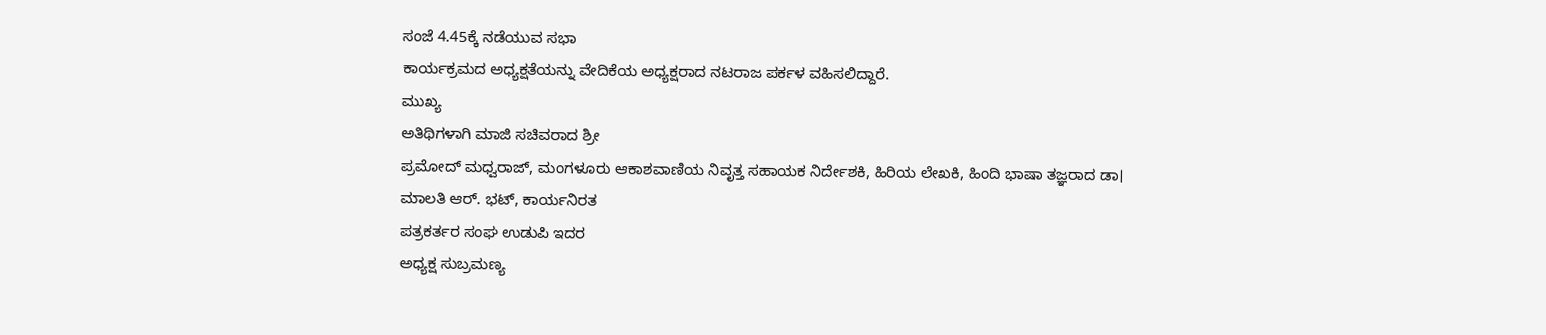ಸಂಜೆ 4.45ಕ್ಕೆ ನಡೆಯುವ ಸಭಾ
ಕಾರ್ಯಕ್ರಮದ ಅಧ್ಯಕ್ಷತೆಯನ್ನು ವೇದಿಕೆಯ ಅಧ್ಯಕ್ಷರಾದ ನಟರಾಜ ಪರ್ಕಳ ವಹಿಸಲಿದ್ದಾರೆ.
ಮುಖ್ಯ
ಅತಿಥಿಗಳಾಗಿ ಮಾಜಿ ಸಚಿವರಾದ ಶ್ರೀ
ಪ್ರಮೋದ್ ಮಧ್ವರಾಜ್, ಮಂಗಳೂರು ಆಕಾಶವಾಣಿಯ ನಿವೃತ್ತ ಸಹಾಯಕ ನಿರ್ದೇಶಕಿ, ಹಿರಿಯ ಲೇಖಕಿ, ಹಿಂದಿ ಭಾಷಾ ತಜ್ಞರಾದ ಡಾ।
ಮಾಲತಿ ಆರ್. ಭಟ್, ಕಾರ್ಯನಿರತ
ಪತ್ರಕರ್ತರ ಸಂಘ ಉಡುಪಿ ಇದರ
ಅಧ್ಯಕ್ಷ ಸುಬ್ರಮಣ್ಯ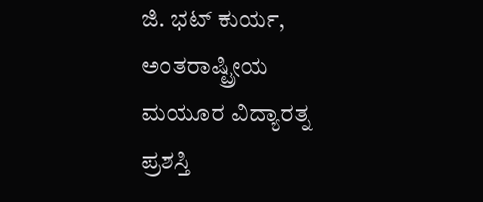ಜಿ. ಭಟ್ ಕುರ್ಯ,
ಅಂತರಾಷ್ಟ್ರೀಯ ಮಯೂರ ವಿದ್ಯಾರತ್ನ ಪ್ರಶಸ್ತಿ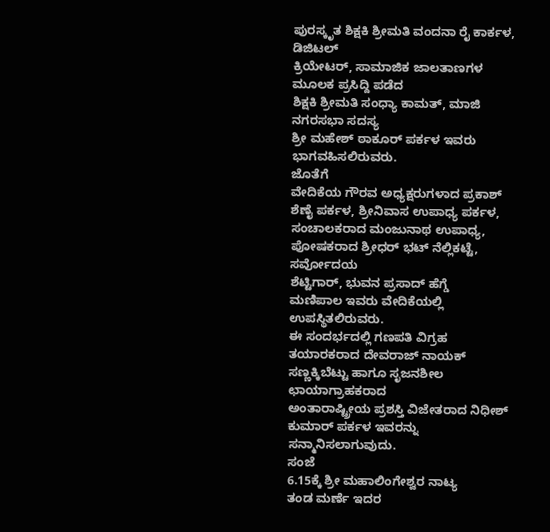ಪುರಸ್ಕೃತ ಶಿಕ್ಷಕಿ ಶ್ರೀಮತಿ ವಂದನಾ ರೈ ಕಾರ್ಕಳ, ಡಿಜಿಟಲ್
ಕ್ರಿಯೇಟರ್, ಸಾಮಾಜಿಕ ಜಾಲತಾಣಗಳ ಮೂಲಕ ಪ್ರಸಿದ್ದಿ ಪಡೆದ
ಶಿಕ್ಷಕಿ ಶ್ರೀಮತಿ ಸಂಧ್ಯಾ ಕಾಮತ್, ಮಾಜಿ ನಗರಸಭಾ ಸದಸ್ಯ
ಶ್ರೀ ಮಹೇಶ್ ಠಾಕೂರ್ ಪರ್ಕಳ ಇವರು ಭಾಗವಹಿಸಲಿರುವರು.
ಜೊತೆಗೆ
ವೇದಿಕೆಯ ಗೌರವ ಅಧ್ಯಕ್ಷರುಗಳಾದ ಪ್ರಕಾಶ್
ಶೆಣೈ ಪರ್ಕಳ, ಶ್ರೀನಿವಾಸ ಉಪಾಧ್ಯ ಪರ್ಕಳ, ಸಂಚಾಲಕರಾದ ಮಂಜುನಾಥ ಉಪಾಧ್ಯ, ಪೋಷಕರಾದ ಶ್ರೀಧರ್ ಭಟ್ ನೆಲ್ಲಿಕಟ್ಟೆ, ಸರ್ವೋದಯ
ಶೆಟ್ಟಿಗಾರ್, ಭುವನ ಪ್ರಸಾದ್ ಹೆಗ್ಡೆ
ಮಣಿಪಾಲ ಇವರು ವೇದಿಕೆಯಲ್ಲಿ ಉಪಸ್ಥಿತಲಿರುವರು.
ಈ ಸಂದರ್ಭದಲ್ಲಿ ಗಣಪತಿ ವಿಗ್ರಹ ತಯಾರಕರಾದ ದೇವರಾಜ್ ನಾಯಕ್ ಸಣ್ಣಕ್ಕಿಬೆಟ್ಟು ಹಾಗೂ ಸೃಜನಶೀಲ ಛಾಯಾಗ್ರಾಹಕರಾದ
ಅಂತಾರಾಷ್ಟ್ರೀಯ ಪ್ರಶಸ್ತಿ ವಿಜೇತರಾದ ನಿಧೀಶ್ ಕುಮಾರ್ ಪರ್ಕಳ ಇವರನ್ನು ಸನ್ಮಾನಿಸಲಾಗುವುದು.
ಸಂಜೆ
6.15ಕ್ಕೆ ಶ್ರೀ ಮಹಾಲಿಂಗೇಶ್ವರ ನಾಟ್ಯ
ತಂಡ ಮರ್ಣೆ ಇದರ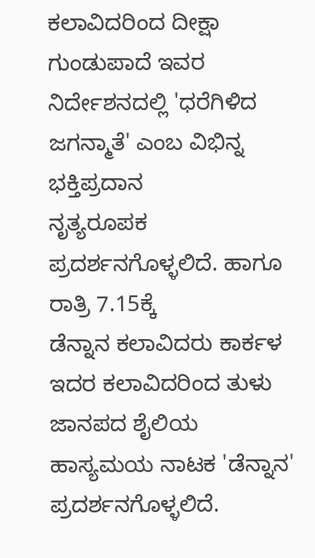ಕಲಾವಿದರಿಂದ ದೀಕ್ಷಾ
ಗುಂಡುಪಾದೆ ಇವರ ನಿರ್ದೇಶನದಲ್ಲಿ 'ಧರೆಗಿಳಿದ
ಜಗನ್ಮಾತೆ' ಎಂಬ ವಿಭಿನ್ನ ಭಕ್ತಿಪ್ರದಾನ
ನೃತ್ಯರೂಪಕ ಪ್ರದರ್ಶನಗೊಳ್ಳಲಿದೆ. ಹಾಗೂ ರಾತ್ರಿ 7.15ಕ್ಕೆ
ಡೆನ್ನಾನ ಕಲಾವಿದರು ಕಾರ್ಕಳ ಇದರ ಕಲಾವಿದರಿಂದ ತುಳು
ಜಾನಪದ ಶೈಲಿಯ ಹಾಸ್ಯಮಯ ನಾಟಕ 'ಡೆನ್ನಾನ' ಪ್ರದರ್ಶನಗೊಳ್ಳಲಿದೆ.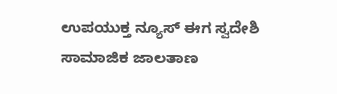ಉಪಯುಕ್ತ ನ್ಯೂಸ್ ಈಗ ಸ್ವದೇಶಿ ಸಾಮಾಜಿಕ ಜಾಲತಾಣ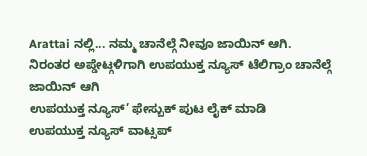Arattai ನಲ್ಲಿ... ನಮ್ಮ ಚಾನೆಲ್ಗೆ ನೀವೂ ಜಾಯಿನ್ ಆಗಿ.
ನಿರಂತರ ಅಪ್ಡೇಟ್ಗಳಿಗಾಗಿ ಉಪಯುಕ್ತ ನ್ಯೂಸ್ ಟೆಲಿಗ್ರಾಂ ಚಾನೆಲ್ಗೆ ಜಾಯಿನ್ ಆಗಿ
ಉಪಯುಕ್ತ ನ್ಯೂಸ್’ ಫೇಸ್ಬುಕ್ ಪುಟ ಲೈಕ್ ಮಾಡಿ
ಉಪಯುಕ್ತ ನ್ಯೂಸ್ ವಾಟ್ಸಪ್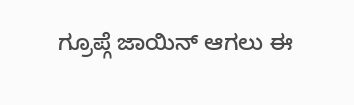ಗ್ರೂಪ್ಗೆ ಜಾಯಿನ್ ಆಗಲು ಈ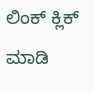ಲಿಂಕ್ ಕ್ಲಿಕ್ ಮಾಡಿ